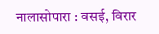नालासोपारा : वसई, विरार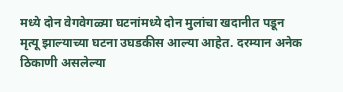मध्ये दोन वेगवेगळ्या घटनांमध्ये दोन मुलांचा खदानीत पडून मृत्यू झाल्याच्या घटना उघडकीस आल्या आहेत. दरम्यान अनेक ठिकाणी असलेल्या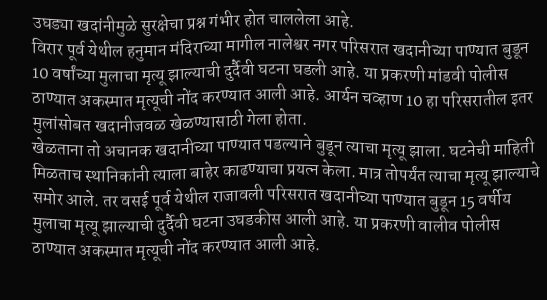उघड्या खदांनीमुळे सुरक्षेचा प्रश्न गंभीर होत चाललेला आहे.
विरार पूर्व येथील हनुमान मंदिराच्या मागील नालेश्वर नगर परिसरात खदानीच्या पाण्यात बुडून 10 वर्षांच्या मुलाचा मृत्यू झाल्याची दुर्दैवी घटना घडली आहे. या प्रकरणी मांडवी पोलीस ठाण्यात अकस्मात मृत्यूची नोंद करण्यात आली आहे. आर्यन चव्हाण 10 हा परिसरातील इतर मुलांसोबत खदानीजवळ खेळण्यासाठी गेला होता.
खेळताना तो अचानक खदानीच्या पाण्यात पडल्याने बुडून त्याचा मृत्यू झाला. घटनेची माहिती मिळताच स्थानिकांनी त्याला बाहेर काढण्याचा प्रयत्न केला. मात्र तोपर्यंत त्याचा मृत्यू झाल्याचे समोर आले. तर वसई पूर्व येथील राजावली परिसरात खदानीच्या पाण्यात बुडून 15 वर्षीय मुलाचा मृत्यू झाल्याची दुर्दैवी घटना उघडकीस आली आहे. या प्रकरणी वालीव पोलीस ठाण्यात अकस्मात मृत्यूची नोंद करण्यात आली आहे.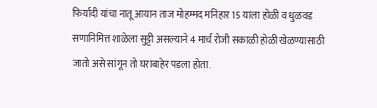फिर्यादी यांचा नातू आयान ताज मोहम्मद मनिहार 15 याला होळी व धुळवड सणानिमित्त शाळेला सुट्टी असल्याने 4 मार्च रोजी सकाळी होळी खेळण्यासाठी जातो असे सांगून तो घराबाहेर पडला होता.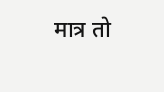मात्र तो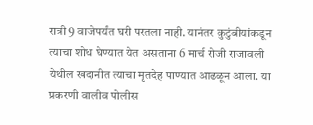रात्री 9 वाजेपर्यंत घरी परतला नाही. यानंतर कुटुंबीयांकडून त्याचा शोध घेण्यात येत असताना 6 मार्च रोजी राजावली येथील खदानीत त्याचा मृतदेह पाण्यात आढळून आला. या प्रकरणी वालीव पोलीस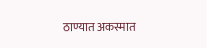ठाण्यात अकस्मात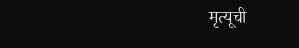मृत्यूची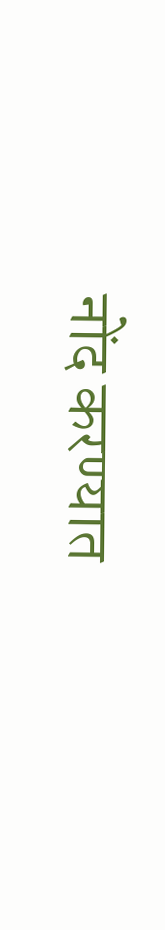नोंद करण्यात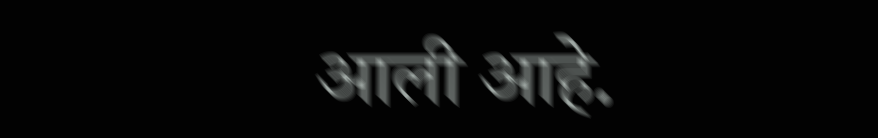आली आहे.